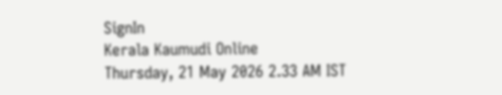SignIn
Kerala Kaumudi Online
Thursday, 21 May 2026 2.33 AM IST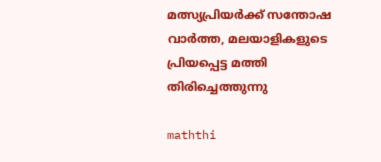മത്സ്യപ്രിയർക്ക് സന്തോഷ വാർത്ത, മലയാളികളുടെ പ്രിയപ്പെട്ട മത്തി തിരിച്ചെത്തുന്നു

maththi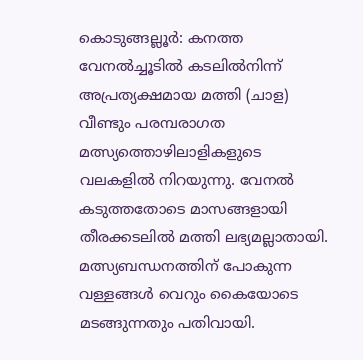കൊടുങ്ങല്ലൂർ: കനത്ത വേനൽച്ചൂടിൽ കടലിൽനിന്ന് അപ്രത്യക്ഷമായ മത്തി (ചാള) വീണ്ടും പരമ്പരാഗത മത്സ്യത്തൊഴിലാളികളുടെ വലകളിൽ നിറയുന്നു. വേനൽ കടുത്തതോടെ മാസങ്ങളായി തീരക്കടലിൽ മത്തി ലഭ്യമല്ലാതായി. മത്സ്യബന്ധനത്തിന് പോകുന്ന വള്ളങ്ങൾ വെറും കൈയോടെ മടങ്ങുന്നതും പതിവായി.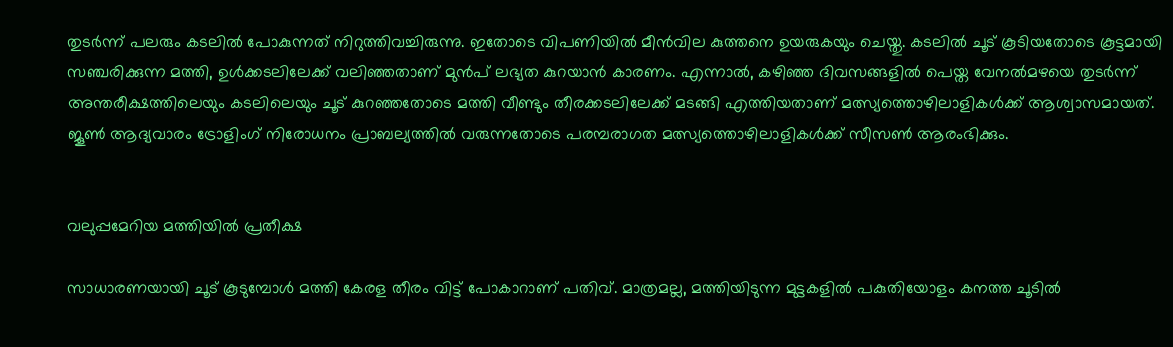തുടർന്ന് പലരും കടലിൽ പോകുന്നത് നിറുത്തിവച്ചിരുന്നു. ഇതോടെ വിപണിയിൽ മീൻവില കുത്തനെ ഉയരുകയും ചെയ്തു. കടലിൽ ചൂട് കൂടിയതോടെ കൂട്ടമായി സഞ്ചരിക്കുന്ന മത്തി, ഉൾക്കടലിലേക്ക് വലിഞ്ഞതാണ് മുൻപ് ലഭ്യത കുറയാൻ കാരണം. എന്നാൽ, കഴിഞ്ഞ ദിവസങ്ങളിൽ പെയ്ത വേനൽമഴയെ തുടർന്ന് അന്തരീക്ഷത്തിലെയും കടലിലെയും ചൂട് കുറഞ്ഞതോടെ മത്തി വീണ്ടും തീരക്കടലിലേക്ക് മടങ്ങി എത്തിയതാണ് മത്സ്യത്തൊഴിലാളികൾക്ക് ആശ്വാസമായത്. ജൂൺ ആദ്യവാരം ട്രോളിംഗ് നിരോധനം പ്രാബല്യത്തിൽ വരുന്നതോടെ പരമ്പരാഗത മത്സ്യത്തൊഴിലാളികൾക്ക് സീസൺ ആരംഭിക്കും.


വലുപ്പമേറിയ മത്തിയിൽ പ്രതീക്ഷ

സാധാരണയായി ചൂട് കൂടുമ്പോൾ മത്തി കേരള തീരം വിട്ട് പോകാറാണ് പതിവ്. മാത്രമല്ല, മത്തിയിടുന്ന മുട്ടകളിൽ പകുതിയോളം കനത്ത ചൂടിൽ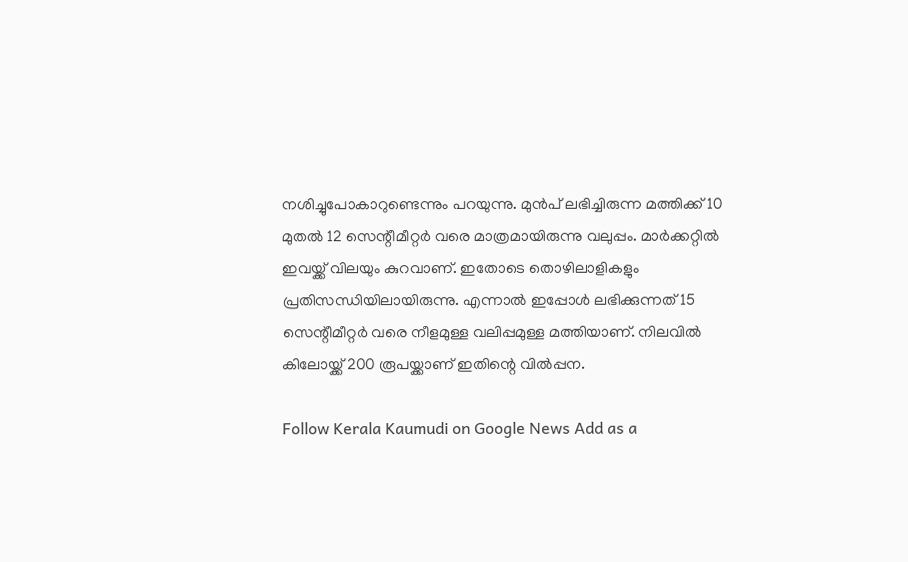നശിച്ചുപോകാറുണ്ടെന്നും പറയുന്നു. മുൻപ് ലഭിച്ചിരുന്ന മത്തിക്ക് 10 മുതൽ 12 സെന്റീമീറ്റർ വരെ മാത്രമായിരുന്നു വലുപ്പം. മാർക്കറ്റിൽ ഇവയ്ക്ക് വിലയും കുറവാണ്. ഇതോടെ തൊഴിലാളികളും പ്രതിസന്ധിയിലായിരുന്നു. എന്നാൽ ഇപ്പോൾ ലഭിക്കുന്നത് 15 സെന്റീമീറ്റർ വരെ നീളമുള്ള വലിപ്പമുള്ള മത്തിയാണ്. നിലവിൽ കിലോയ്ക്ക് 200 രൂപയ്ക്കാണ് ഇതിന്റെ വിൽപ്പന.

Follow Kerala Kaumudi on Google News Add as a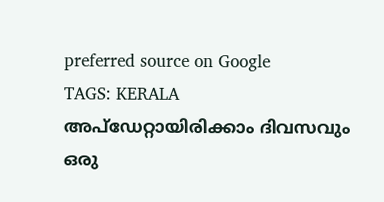preferred source on Google
TAGS: KERALA
അപ്ഡേറ്റായിരിക്കാം ദിവസവും
ഒരു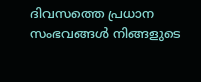ദിവസത്തെ പ്രധാന സംഭവങ്ങൾ നിങ്ങളുടെ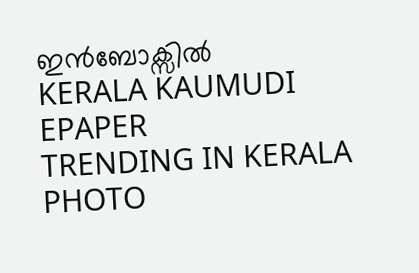ഇൻബോക്സിൽ
KERALA KAUMUDI EPAPER
TRENDING IN KERALA
PHOTO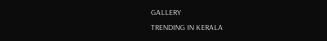GALLERY
TRENDING IN KERALA